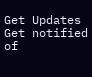Get Updates
Get notified of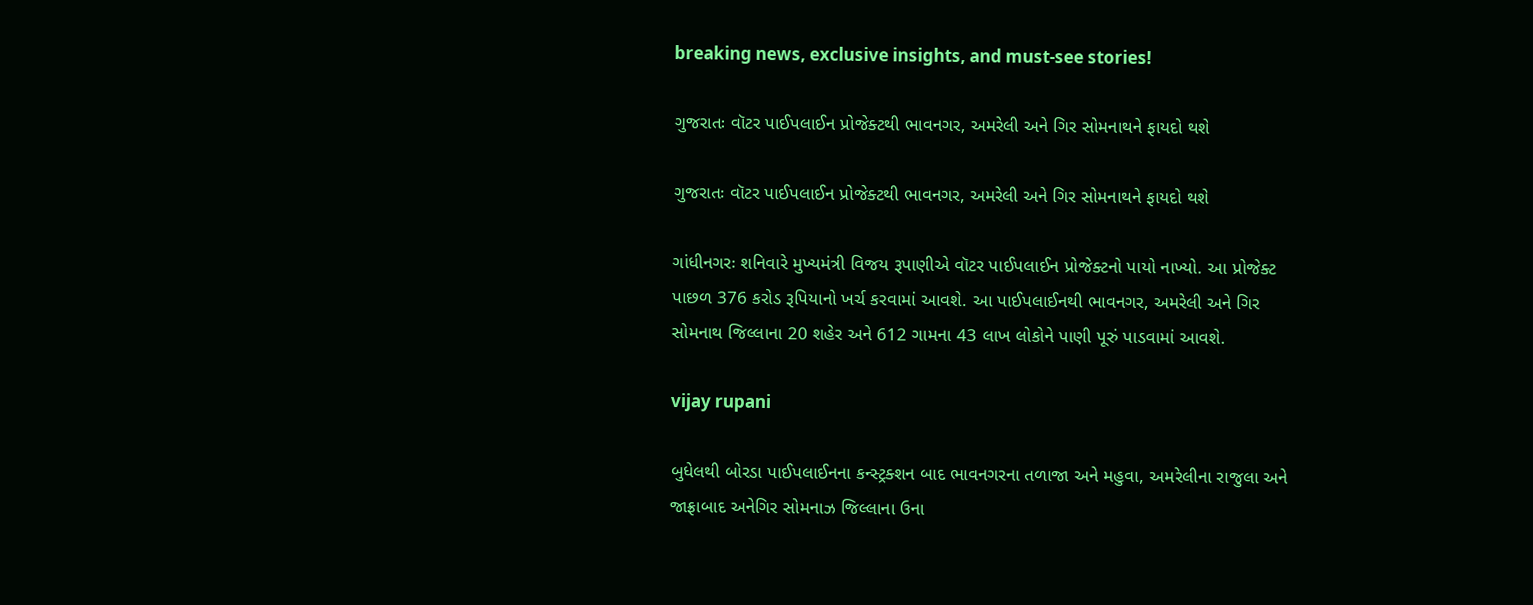breaking news, exclusive insights, and must-see stories!

ગુજરાતઃ વૉટર પાઈપલાઈન પ્રોજેક્ટથી ભાવનગર, અમરેલી અને ગિર સોમનાથને ફાયદો થશે

ગુજરાતઃ વૉટર પાઈપલાઈન પ્રોજેક્ટથી ભાવનગર, અમરેલી અને ગિર સોમનાથને ફાયદો થશે

ગાંધીનગરઃ શનિવારે મુખ્યમંત્રી વિજય રૂપાણીએ વૉટર પાઈપલાઈન પ્રોજેક્ટનો પાયો નાખ્યો. આ પ્રોજેક્ટ પાછળ 376 કરોડ રૂપિયાનો ખર્ચ કરવામાં આવશે. આ પાઈપલાઈનથી ભાવનગર, અમરેલી અને ગિર સોમનાથ જિલ્લાના 20 શહેર અને 612 ગામના 43 લાખ લોકોને પાણી પૂરું પાડવામાં આવશે.

vijay rupani

બુધેલથી બોરડા પાઈપલાઈનના કન્સ્ટ્રક્શન બાદ ભાવનગરના તળાજા અને મહુવા, અમરેલીના રાજુલા અને જાફ્રાબાદ અનેગિર સોમનાઝ જિલ્લાના ઉના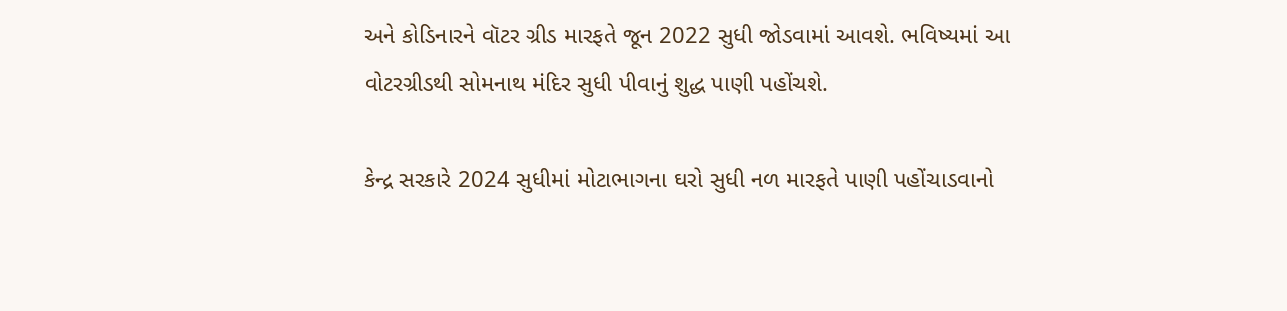અને કોડિનારને વૉટર ગ્રીડ મારફતે જૂન 2022 સુધી જોડવામાં આવશે. ભવિષ્યમાં આ વોટરગ્રીડથી સોમનાથ મંદિર સુધી પીવાનું શુદ્ધ પાણી પહોંચશે.

કેન્દ્ર સરકારે 2024 સુધીમાં મોટાભાગના ઘરો સુધી નળ મારફતે પાણી પહોંચાડવાનો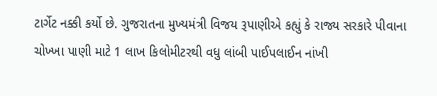ટાર્ગેટ નક્કી કર્યો છે. ગુજરાતના મુખ્યમંત્રી વિજય રૂપાણીએ કહ્યું કે રાજ્ય સરકારે પીવાના ચોખ્ખા પાણી માટે 1 લાખ કિલોમીટરથી વધુ લાંબી પાઈપલાઈન નાંખી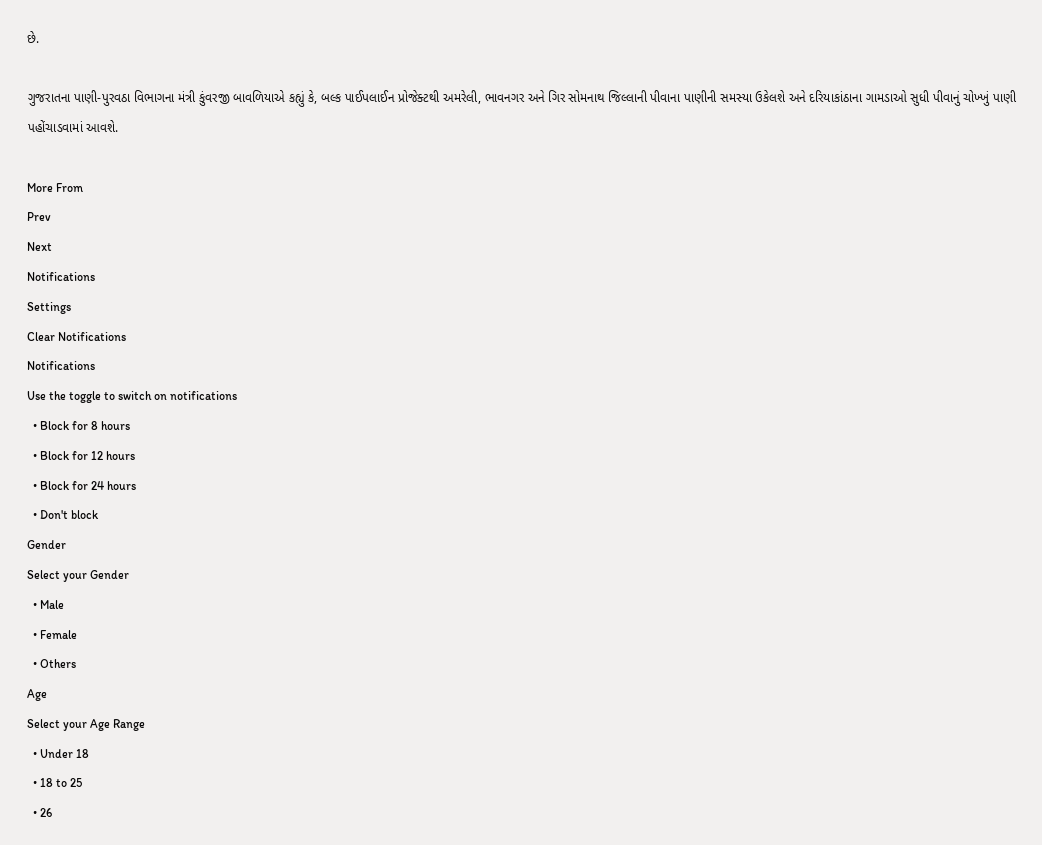છે.

ગુજરાતના પાણી-પુરવઠા વિભાગના મંત્રી કુંવરજી બાવળિયાએ કહ્યું કે, બલ્ક પાઈપલાઈન પ્રોજેક્ટથી અમરેલી, ભાવનગર અને ગિર સોમનાથ જિલ્લાની પીવાના પાણીની સમસ્યા ઉકેલશે અને દરિયાકાંઠાના ગામડાઓ સુધી પીવાનું ચોખ્ખું પાણી પહોંચાડવામાં આવશે.

More From
Prev
Next
Notifications
Settings
Clear Notifications
Notifications
Use the toggle to switch on notifications
  • Block for 8 hours
  • Block for 12 hours
  • Block for 24 hours
  • Don't block
Gender
Select your Gender
  • Male
  • Female
  • Others
Age
Select your Age Range
  • Under 18
  • 18 to 25
  • 26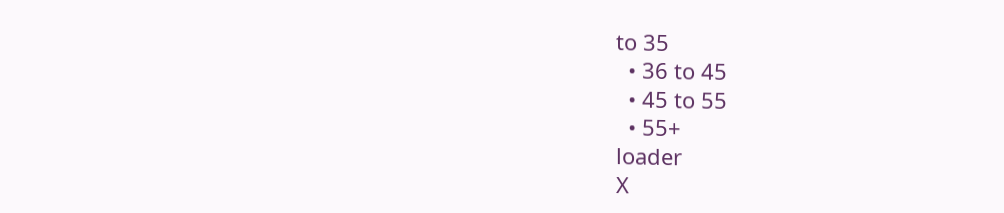to 35
  • 36 to 45
  • 45 to 55
  • 55+
loader
X